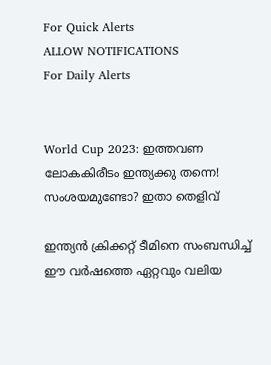For Quick Alerts
ALLOW NOTIFICATIONS
For Daily Alerts


World Cup 2023: ഇത്തവണ ലോകകിരീടം ഇന്ത്യക്കു തന്നെ! സംശയമുണ്ടോ? ഇതാ തെളിവ്

ഇന്ത്യന്‍ ക്രിക്കറ്റ് ടീമിനെ സംബന്ധിച്ച് ഈ വര്‍ഷത്തെ ഏറ്റവും വലിയ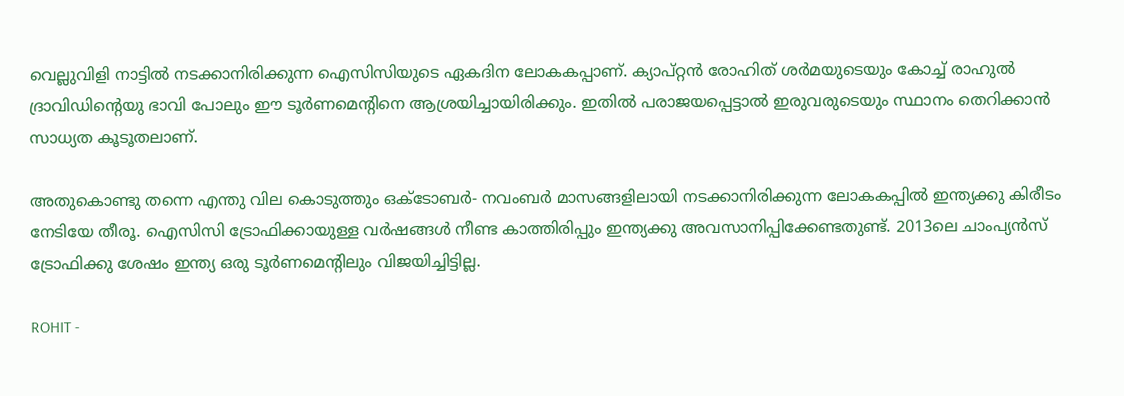വെല്ലുവിളി നാട്ടില്‍ നടക്കാനിരിക്കുന്ന ഐസിസിയുടെ ഏകദിന ലോകകപ്പാണ്. ക്യാപ്റ്റന്‍ രോഹിത് ശര്‍മയുടെയും കോച്ച് രാഹുല്‍ ദ്രാവിഡിന്റെയു ഭാവി പോലും ഈ ടൂര്‍ണമെന്റിനെ ആശ്രയിച്ചായിരിക്കും. ഇതില്‍ പരാജയപ്പെട്ടാല്‍ ഇരുവരുടെയും സ്ഥാനം തെറിക്കാന്‍ സാധ്യത കൂടൂതലാണ്.

അതുകൊണ്ടു തന്നെ എന്തു വില കൊടുത്തും ഒക്ടോബര്‍- നവംബര്‍ മാസങ്ങളിലായി നടക്കാനിരിക്കുന്ന ലോകകപ്പില്‍ ഇന്ത്യക്കു കിരീടം നേടിയേ തീരൂ. ഐസിസി ട്രോഫിക്കായുള്ള വര്‍ഷങ്ങള്‍ നീണ്ട കാത്തിരിപ്പും ഇന്ത്യക്കു അവസാനിപ്പിക്കേണ്ടതുണ്ട്. 2013ലെ ചാംപ്യന്‍സ് ട്രോഫിക്കു ശേഷം ഇന്ത്യ ഒരു ടൂര്‍ണമെന്റിലും വിജയിച്ചിട്ടില്ല.

ROHIT -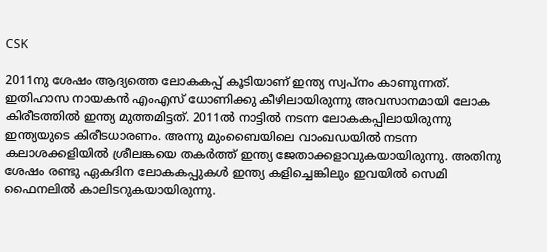CSK

2011നു ശേഷം ആദ്യത്തെ ലോകകപ്പ് കൂടിയാണ് ഇന്ത്യ സ്വപ്‌നം കാണുന്നത്. ഇതിഹാസ നായകന്‍ എംഎസ് ധോണിക്കു കീഴിലായിരുന്നു അവസാനമായി ലോക കിരീടത്തില്‍ ഇന്ത്യ മുത്തമിട്ടത്. 2011ല്‍ നാട്ടില്‍ നടന്ന ലോകകപ്പിലായിരുന്നു ഇന്ത്യയുടെ കിരീടധാരണം. അന്നു മുംബൈയിലെ വാംഖഡയില്‍ നടന്ന കലാശക്കളിയില്‍ ശ്രീലങ്കയെ തകര്‍ത്ത് ഇന്ത്യ ജേതാക്കളാവുകയായിരുന്നു. അതിനു ശേഷം രണ്ടു ഏകദിന ലോകകപ്പുകള്‍ ഇന്ത്യ കളിച്ചെങ്കിലും ഇവയില്‍ സെമി ഫൈനലില്‍ കാലിടറുകയായിരുന്നു.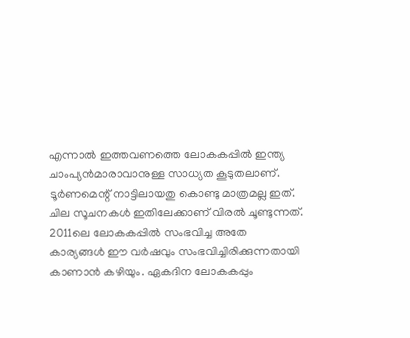എന്നാല്‍ ഇത്തവണത്തെ ലോകകപ്പില്‍ ഇന്ത്യ ചാംപ്യന്‍മാരാവാനുള്ള സാധ്യത കൂടുതലാണ്. ടൂര്‍ണമെന്റ് നാട്ടിലായതു കൊണ്ടു മാത്രമല്ല ഇത്. ചില സൂചനകള്‍ ഇതിലേക്കാണ് വിരല്‍ ചൂണ്ടുന്നത്. 2011ലെ ലോകകപ്പില്‍ സംഭവിച്ച അതേ കാര്യങ്ങള്‍ ഈ വര്‍ഷവും സംഭവിച്ചിരിക്കുന്നതായി കാണാന്‍ കഴിയും. ഏകദിന ലോകകപ്പും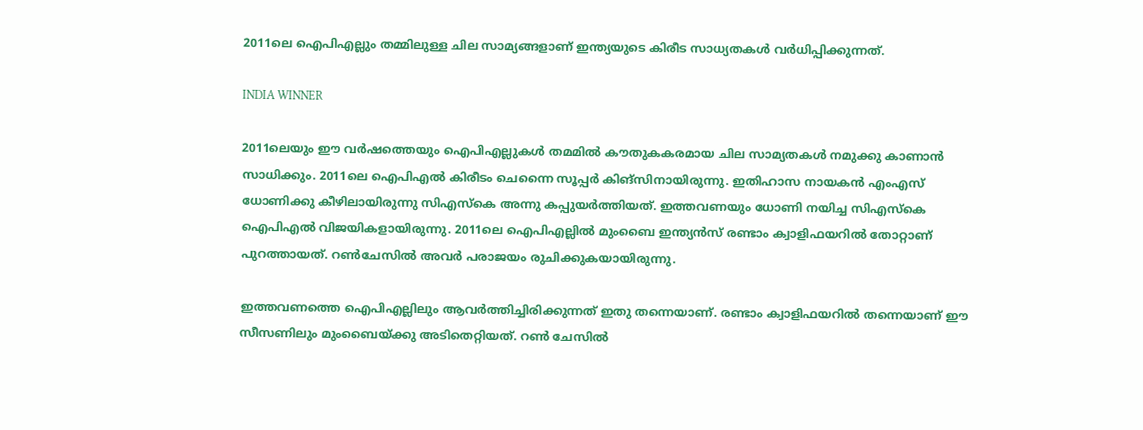2011ലെ ഐപിഎല്ലും തമ്മിലുള്ള ചില സാമ്യങ്ങളാണ് ഇന്ത്യയുടെ കിരീട സാധ്യതകള്‍ വര്‍ധിപ്പിക്കുന്നത്.

INDIA WINNER

2011ലെയും ഈ വര്‍ഷത്തെയും ഐപിഎല്ലുകള്‍ തമമില്‍ കൗതുകകരമായ ചില സാമ്യതകള്‍ നമുക്കു കാണാന്‍ സാധിക്കും. 2011ലെ ഐപിഎല്‍ കിരീടം ചെന്നൈ സൂപ്പര്‍ കിങ്‌സിനായിരുന്നു. ഇതിഹാസ നായകന്‍ എംഎസ് ധോണിക്കു കീഴിലായിരുന്നു സിഎസ്കെ അന്നു കപ്പുയര്‍ത്തിയത്. ഇത്തവണയും ധോണി നയിച്ച സിഎസ്‌കെ ഐപിഎല്‍ വിജയികളായിരുന്നു. 2011ലെ ഐപിഎല്ലില്‍ മുംബൈ ഇന്ത്യന്‍സ് രണ്ടാം ക്വാളിഫയറില്‍ തോറ്റാണ് പുറത്തായത്. റണ്‍ചേസില്‍ അവര്‍ പരാജയം രുചിക്കുകയായിരുന്നു.

ഇത്തവണത്തെ ഐപിഎല്ലിലും ആവര്‍ത്തിച്ചിരിക്കുന്നത് ഇതു തന്നെയാണ്. രണ്ടാം ക്വാളിഫയറില്‍ തന്നെയാണ് ഈ സീസണിലും മുംബൈയ്ക്കു അടിതെറ്റിയത്. റണ്‍ ചേസില്‍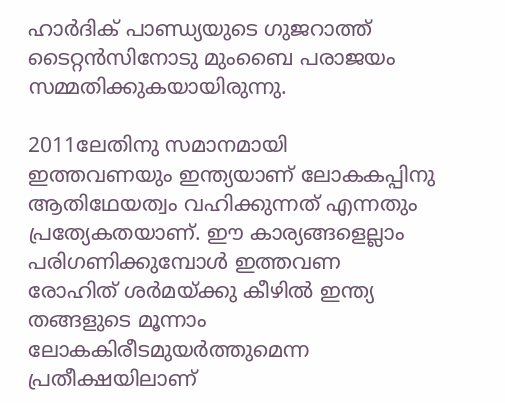ഹാര്‍ദിക് പാണ്ഡ്യയുടെ ഗുജറാത്ത് ടൈറ്റന്‍സിനോടു മുംബൈ പരാജയം സമ്മതിക്കുകയായിരുന്നു.

2011ലേതിനു സമാനമായി ഇത്തവണയും ഇന്ത്യയാണ് ലോകകപ്പിനു ആതിഥേയത്വം വഹിക്കുന്നത് എന്നതും പ്രത്യേകതയാണ്. ഈ കാര്യങ്ങളെല്ലാം പരിഗണിക്കുമ്പോള്‍ ഇത്തവണ രോഹിത് ശര്‍മയ്ക്കു കീഴില്‍ ഇന്ത്യ തങ്ങളുടെ മൂന്നാം ലോകകിരീടമുയര്‍ത്തുമെന്ന പ്രതീക്ഷയിലാണ്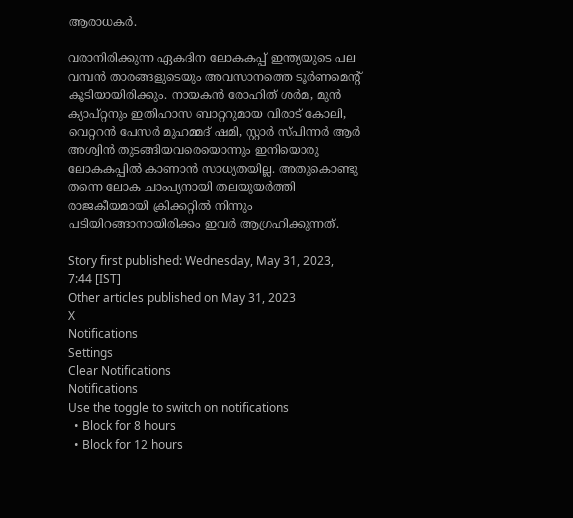ആരാധകര്‍.

വരാനിരിക്കുന്ന ഏകദിന ലോകകപ്പ് ഇന്ത്യയുടെ പല വമ്പന്‍ താരങ്ങളുടെയും അവസാനത്തെ ടൂര്‍ണമെന്റ് കൂടിയായിരിക്കും. നായകന്‍ രോഹിത് ശര്‍മ, മുന്‍ ക്യാപ്റ്റനും ഇതിഹാസ ബാറ്ററുമായ വിരാട് കോലി, വെറ്ററന്‍ പേസര്‍ മുഹമ്മദ് ഷമി, സ്റ്റാര്‍ സ്പിന്നര്‍ ആര്‍ അശ്വിന്‍ തുടങ്ങിയവരെയൊന്നും ഇനിയൊരു ലോകകപ്പില്‍ കാണാന്‍ സാധ്യതയില്ല. അതുകൊണ്ടു തന്നെ ലോക ചാംപ്യനായി തലയുയര്‍ത്തി രാജകീയമായി ക്രിക്കറ്റില്‍ നിന്നും പടിയിറങ്ങാനായിരിക്കം ഇവര്‍ ആഗ്രഹിക്കുന്നത്.

Story first published: Wednesday, May 31, 2023, 7:44 [IST]
Other articles published on May 31, 2023
X
Notifications
Settings
Clear Notifications
Notifications
Use the toggle to switch on notifications
  • Block for 8 hours
  • Block for 12 hours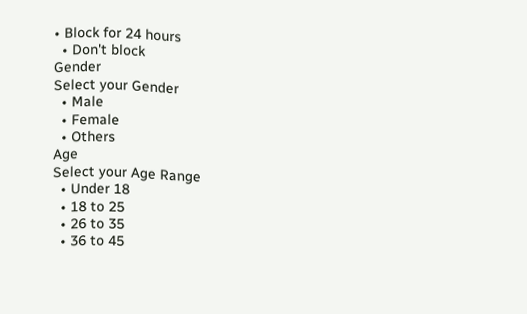• Block for 24 hours
  • Don't block
Gender
Select your Gender
  • Male
  • Female
  • Others
Age
Select your Age Range
  • Under 18
  • 18 to 25
  • 26 to 35
  • 36 to 45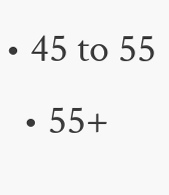• 45 to 55
  • 55+